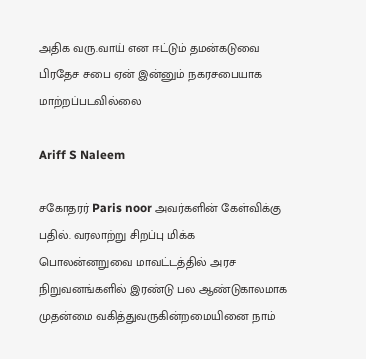அதிக வரு.வாய் என ஈட்டும் தமன்கடுவை பிரதேச சபை ஏன் இன்னும் நகரசபையாக மாற்றப்படவில்லை

Ariff S Naleem

சகோதரர் Paris noor அவர்களின் கேள்விக்கு பதில். வரலாற்று சிறப்பு மிக்க பொலன்னறுவை மாவட்டத்தில் அரச நிறுவனங்களில் இரண்டு பல ஆண்டுகாலமாக முதன்மை வகித்துவருகின்றமையினை நாம்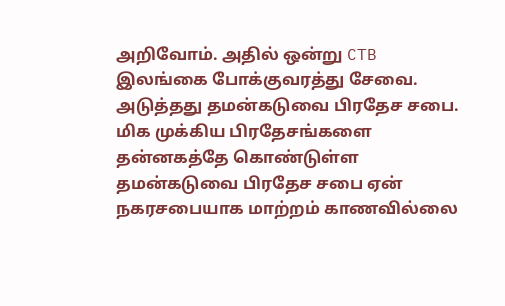அறிவோம். அதில் ஒன்று CTB இலங்கை போக்குவரத்து சேவை. அடுத்தது தமன்கடுவை பிரதேச சபை. மிக முக்கிய பிரதேசங்களை தன்னகத்தே கொண்டுள்ள தமன்கடுவை பிரதேச சபை ஏன் நகரசபையாக மாற்றம் காணவில்லை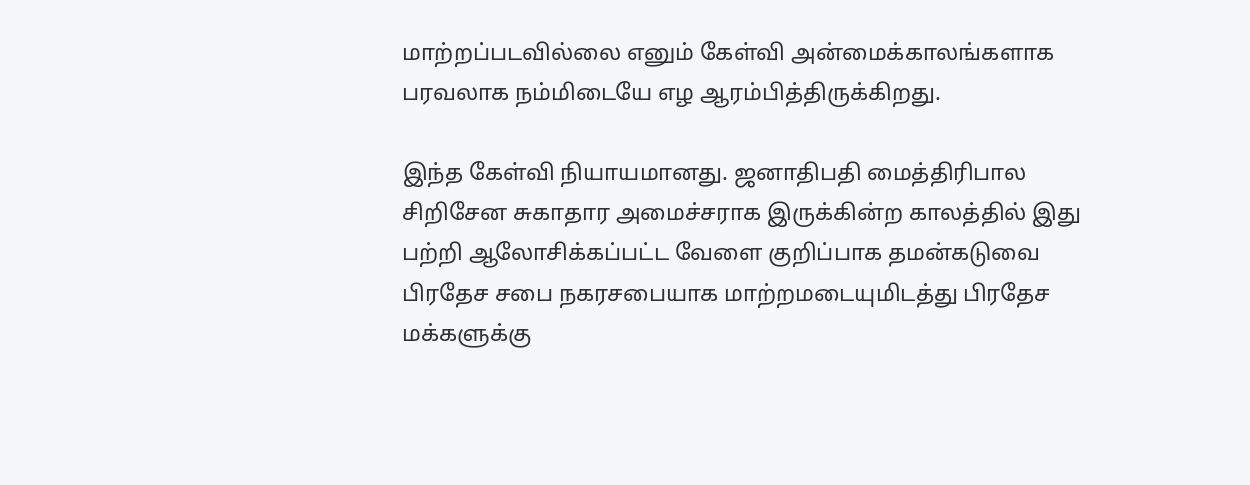மாற்றப்படவில்லை எனும் கேள்வி அன்மைக்காலங்களாக பரவலாக நம்மிடையே எழ ஆரம்பித்திருக்கிறது.

இந்த கேள்வி நியாயமானது. ஜனாதிபதி மைத்திரிபால சிறிசேன சுகாதார அமைச்சராக இருக்கின்ற காலத்தில் இது பற்றி ஆலோசிக்கப்பட்ட வேளை குறிப்பாக தமன்கடுவை பிரதேச சபை நகரசபையாக மாற்றமடையுமிடத்து பிரதேச மக்களுக்கு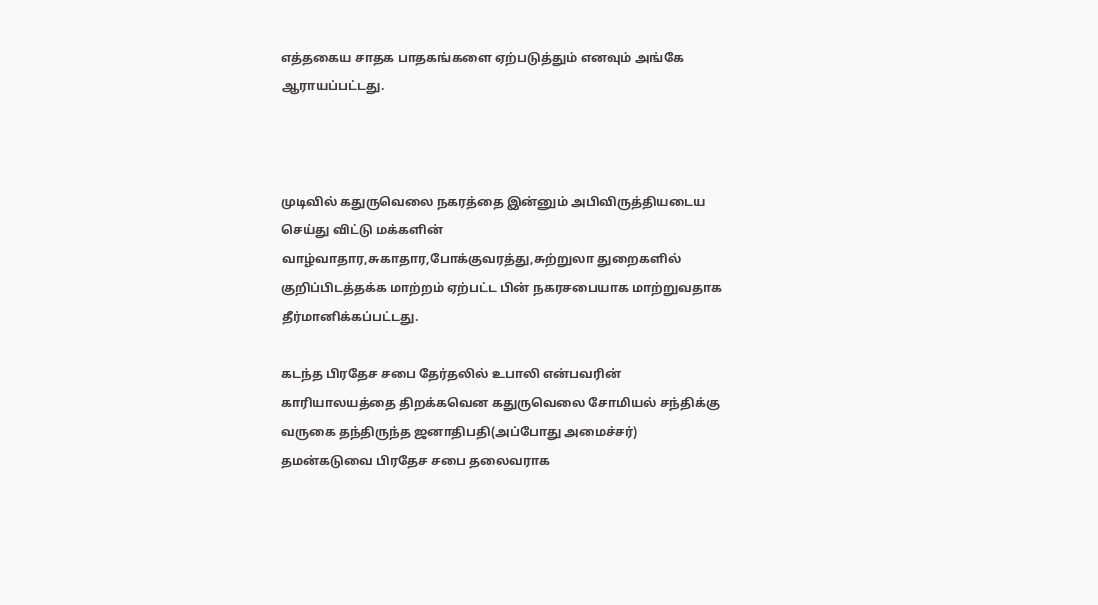எத்தகைய சாதக பாதகங்களை ஏற்படுத்தும் எனவும் அங்கே ஆராயப்பட்டது.



முடிவில் கதுருவெலை நகரத்தை இன்னும் அபிவிருத்தியடைய செய்து விட்டு மக்களின் வாழ்வாதார,சுகாதார,போக்குவரத்து,சுற்றுலா துறைகளில் குறிப்பிடத்தக்க மாற்றம் ஏற்பட்ட பின் நகரசபையாக மாற்றுவதாக தீர்மானிக்கப்பட்டது.

கடந்த பிரதேச சபை தேர்தலில் உபாலி என்பவரின் காரியாலயத்தை திறக்கவென கதுருவெலை சோமியல் சந்திக்கு வருகை தந்திருந்த ஜனாதிபதி(அப்போது அமைச்சர்) தமன்கடுவை பிரதேச சபை தலைவராக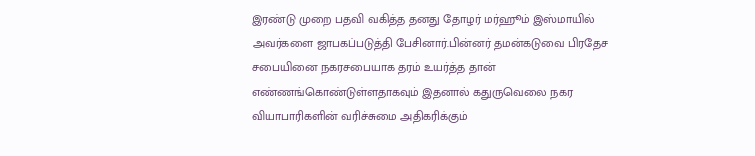இரண்டு முறை பதவி வகித்த தனது தோழர் மர்ஹூம் இஸ்மாயில் அவர்களை ஜாபகப்படுத்தி பேசினார்.பின்னர் தமன்கடுவை பிரதேச சபையினை நகரசபையாக தரம் உயர்த்த தான் எண்ணங்கொண்டுள்ளதாகவும் இதனால் கதுருவெலை நகர வியாபாரிகளின் வரிச்சுமை அதிகரிக்கும்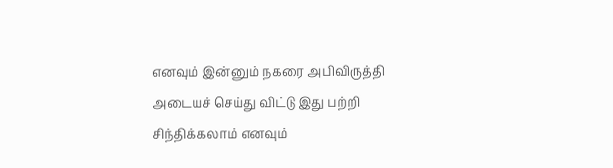எனவும் இன்னும் நகரை அபிவிருத்தி அடையச் செய்து விட்டு இது பற்றி சிந்திக்கலாம் எனவும்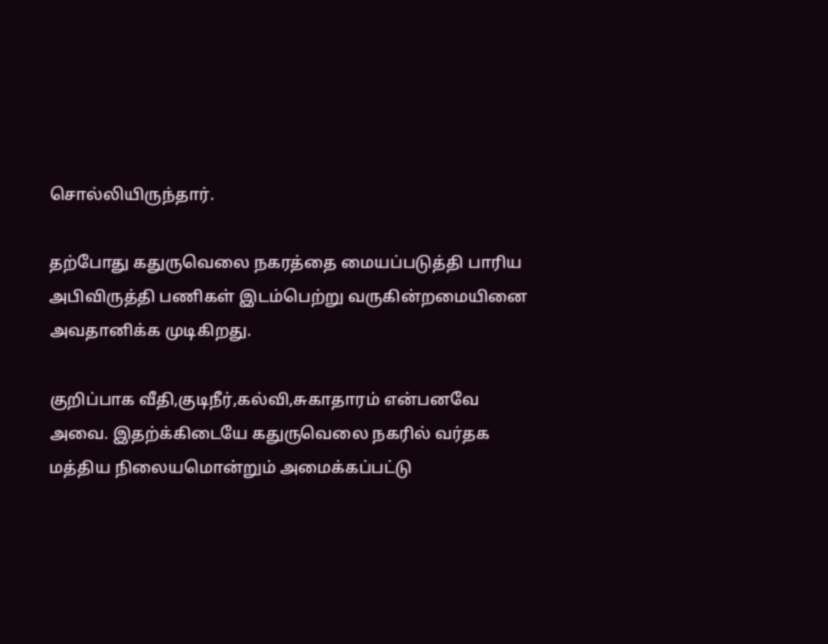சொல்லியிருந்தார்.

தற்போது கதுருவெலை நகரத்தை மையப்படுத்தி பாரிய அபிவிருத்தி பணிகள் இடம்பெற்று வருகின்றமையினை அவதானிக்க முடிகிறது.

குறிப்பாக வீதி,குடிநீர்,கல்வி,சுகாதாரம் என்பனவே அவை. இதற்க்கிடையே கதுருவெலை நகரில் வர்தக மத்திய நிலையமொன்றும் அமைக்கப்பட்டு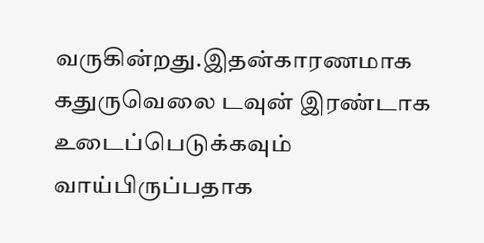வருகின்றது.இதன்காரணமாக கதுருவெலை டவுன் இரண்டாக உடைப்பெடுக்கவும் வாய்பிருப்பதாக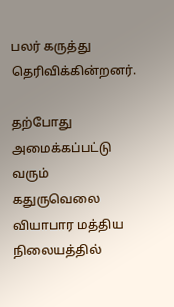பலர் கருத்து தெரிவிக்கின்றனர்.

தற்போது அமைக்கப்பட்டு வரும் கதுருவெலை வியாபார மத்திய நிலையத்தில்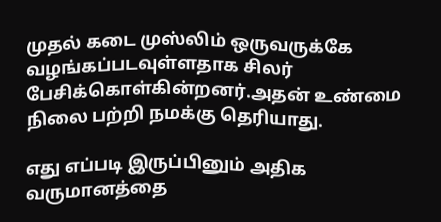முதல் கடை முஸ்லிம் ஒருவருக்கே வழங்கப்படவுள்ளதாக சிலர் பேசிக்கொள்கின்றனர்.அதன் உண்மை நிலை பற்றி நமக்கு தெரியாது.

எது எப்படி இருப்பினும் அதிக வருமானத்தை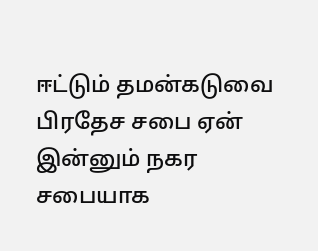ஈட்டும் தமன்கடுவை பிரதேச சபை ஏன் இன்னும் நகர சபையாக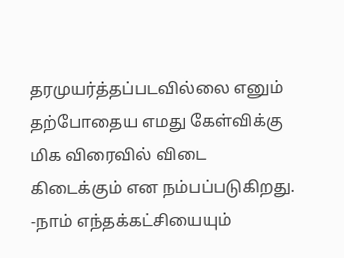தரமுயர்த்தப்படவில்லை எனும் தற்போதைய எமது கேள்விக்கு மிக விரைவில் விடை கிடைக்கும் என நம்பப்படுகிறது. -நாம் எந்தக்கட்சியையும்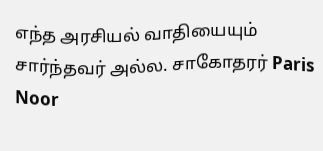எந்த அரசியல் வாதியையும் சார்ந்தவர் அல்ல. சாகோதரர் Paris Noor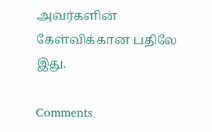அவர்களின் கேள்விக்கான பதிலே இது.

Comments